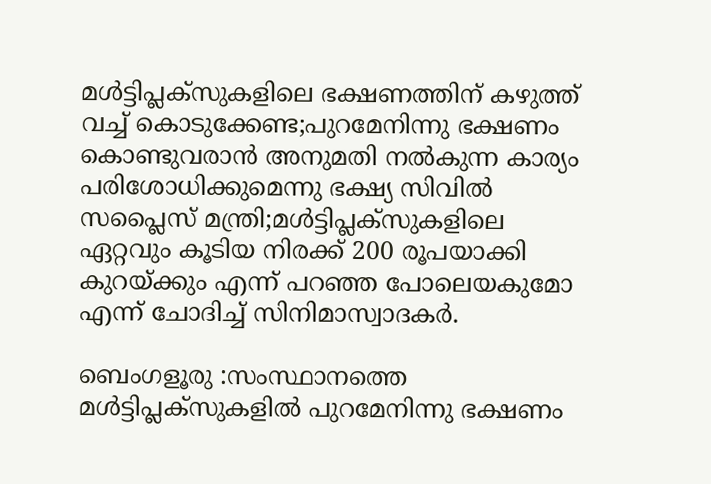മൾട്ടിപ്ലക്സുകളിലെ ഭക്ഷണത്തിന് കഴുത്ത് വച്ച് കൊടുക്കേണ്ട;പുറമേനിന്നു ഭക്ഷണം കൊണ്ടുവരാൻ അനുമതി നൽകുന്ന കാര്യം പരിശോധിക്കുമെന്നു ഭക്ഷ്യ സിവിൽ സപ്ലൈസ് മന്ത്രി;മൾട്ടിപ്ലക്സുകളിലെ ഏറ്റവും കൂടിയ നിരക്ക് 200 രൂപയാക്കി കുറയ്ക്കും എന്ന് പറഞ്ഞ പോലെയകുമോ എന്ന് ചോദിച്ച് സിനിമാസ്വാദകര്‍.

ബെംഗളൂരു :സംസ്ഥാനത്തെ മൾട്ടിപ്ലക്സുകളിൽ പുറമേനിന്നു ഭക്ഷണം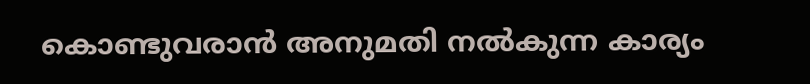കൊണ്ടുവരാൻ അനുമതി നൽകുന്ന കാര്യം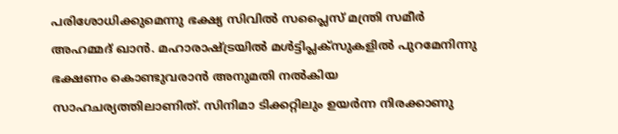പരിശോധിക്കുമെന്നു ഭക്ഷ്യ സിവിൽ സപ്ലൈസ് മന്ത്രി സമീർ അഹമ്മദ് ഖാൻ. മഹാരാഷ്ട്രയിൽ മൾട്ടിപ്ലക്സുകളിൽ പുറമേനിന്നു ഭക്ഷണം കൊണ്ടുവരാൻ അനുമതി നൽകിയ സാഹചര്യത്തിലാണിത്. സിനിമാ ടിക്കറ്റിലും ഉയർന്ന നിരക്കാണു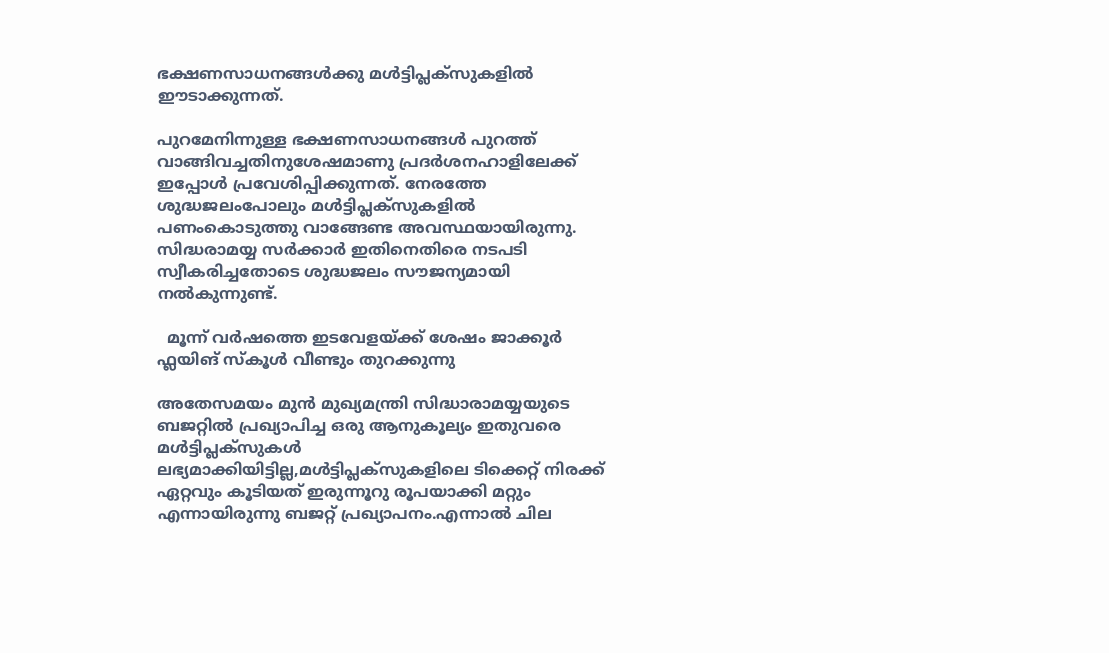ഭക്ഷണസാധനങ്ങൾക്കു മൾട്ടിപ്ലക്സുകളിൽ ഈടാക്കുന്നത്.

പുറമേനിന്നുള്ള ഭക്ഷണസാധനങ്ങൾ പുറത്ത് വാങ്ങിവച്ചതിനുശേഷമാണു പ്രദർശനഹാളിലേക്ക് ഇപ്പോൾ പ്രവേശിപ്പിക്കുന്നത്. നേരത്തേ ശുദ്ധജലംപോലും മൾട്ടിപ്ലക്സുകളിൽ പണംകൊടുത്തു വാങ്ങേണ്ട അവസ്ഥയായിരുന്നു. സിദ്ധരാമയ്യ സർക്കാർ ഇതിനെതിരെ നടപടി സ്വീകരിച്ചതോടെ ശുദ്ധജലം സൗജന്യമായി നൽകുന്നുണ്ട്.

  മൂന്ന് വർഷത്തെ ഇടവേളയ്ക്ക് ശേഷം ജാക്കൂർ ഫ്ലയിങ് സ്കൂൾ വീണ്ടും തുറക്കുന്നു

അതേസമയം മുന്‍ മുഖ്യമന്ത്രി സിദ്ധാരാമയ്യയുടെ ബജറ്റില്‍ പ്രഖ്യാപിച്ച ഒരു ആനുകൂല്യം ഇതുവരെ മൾട്ടിപ്ലക്സുകള്‍ ലഭ്യമാക്കിയിട്ടില്ല,മൾട്ടിപ്ലക്സുകളിലെ ടിക്കെറ്റ് നിരക്ക് ഏറ്റവും കൂടിയത് ഇരുന്നൂറു രൂപയാക്കി മറ്റും എന്നായിരുന്നു ബജറ്റ് പ്രഖ്യാപനം.എന്നാല്‍ ചില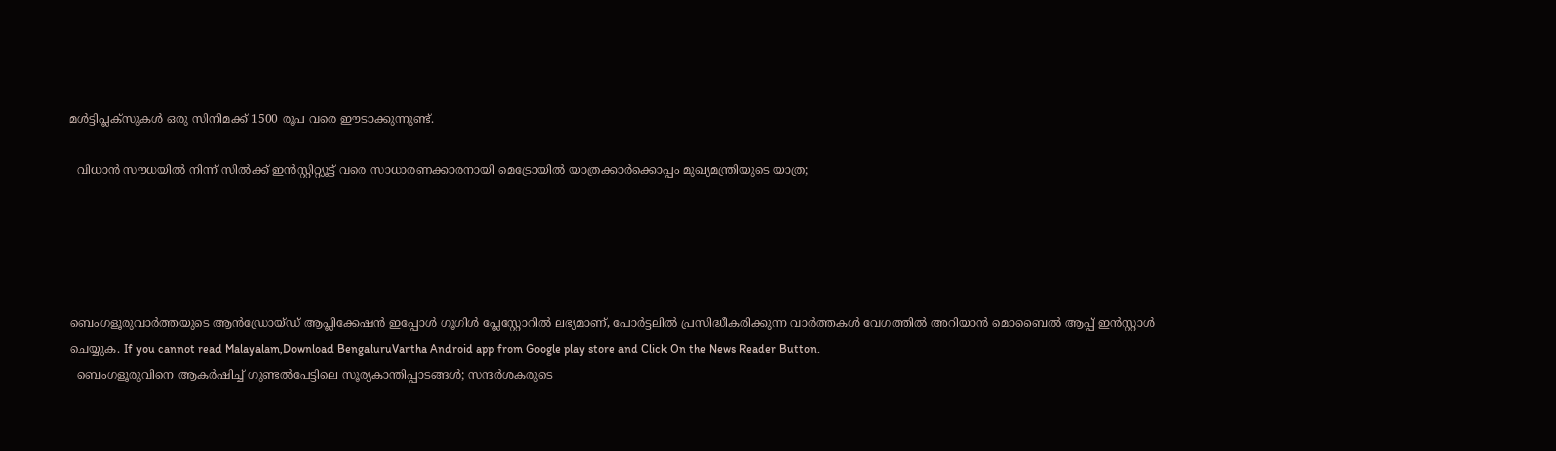മൾട്ടിപ്ലക്സുകള്‍ ഒരു സിനിമക്ക് 1500 രൂപ വരെ ഈടാക്കുന്നുണ്ട്.

  വിധാൻ സൗധയിൽ നിന്ന് സിൽക്ക് ഇൻസ്റ്റിറ്റ്യൂട്ട് വരെ സാധാരണക്കാരനായി മെട്രോയിൽ യാത്രക്കാർക്കൊപ്പം മുഖ്യമന്ത്രിയുടെ യാത്ര;





ബെംഗളൂരുവാർത്തയുടെ ആൻഡ്രോയ്ഡ് ആപ്ലിക്കേഷൻ ഇപ്പോൾ ഗൂഗിൾ പ്ലേസ്റ്റോറിൽ ലഭ്യമാണ്, പോർട്ടലിൽ പ്രസിദ്ധീകരിക്കുന്ന വാർത്തകൾ വേഗത്തിൽ അറിയാൻ മൊബൈൽ ആപ്പ് ഇൻസ്റ്റാൾ ചെയ്യുക. If you cannot read Malayalam,Download BengaluruVartha Android app from Google play store and Click On the News Reader Button.
  ബെംഗളൂരുവിനെ ആകർഷിച്ച് ഗുണ്ടൽപേട്ടിലെ സൂര്യകാന്തിപ്പാടങ്ങൾ; സന്ദർശകരുടെ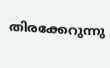തിരക്കേറുന്നു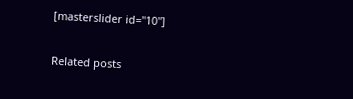[masterslider id="10"]

Related posts